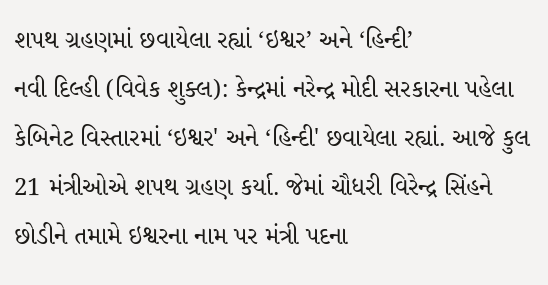શપથ ગ્રહણમાં છવાયેલા રહ્યાં ‘ઇશ્વર’ અને ‘હિન્દી’
નવી દિલ્હી (વિવેક શુક્લ): કેન્દ્રમાં નરેન્દ્ર મોદી સરકારના પહેલા કેબિનેટ વિસ્તારમાં ‘ઇશ્વર' અને ‘હિન્દી' છવાયેલા રહ્યાં. આજે કુલ 21 મંત્રીઓએ શપથ ગ્રહણ કર્યા. જેમાં ચૌધરી વિરેન્દ્ર સિંહને છોડીને તમામે ઇશ્વરના નામ પર મંત્રી પદના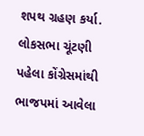શપથ ગ્રહણ કર્યા. લોકસભા ચૂંટણી પહેલા કોંગ્રેસમાંથી ભાજપમાં આવેલા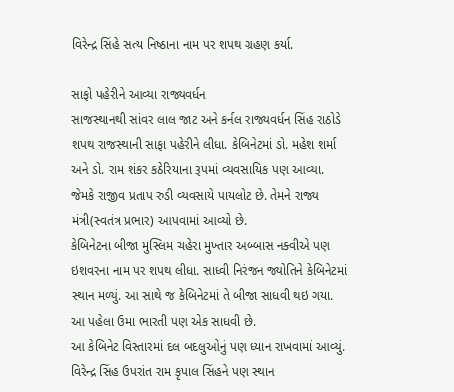વિરેન્દ્ર સિંહે સત્ય નિષ્ઠાના નામ પર શપથ ગ્રહણ કર્યા.

સાફો પહેરીને આવ્યા રાજ્યવર્ધન
સાજસ્થાનથી સાંવર લાલ જાટ અને કર્નલ રાજ્યવર્ધન સિંહ રાઠોડે શપથ રાજસ્થાની સાફા પહેરીને લીધા. કેબિનેટમાં ડો. મહેશ શર્મા અને ડો. રામ શંકર કઠેરિયાના રૂપમાં વ્યવસાયિક પણ આવ્યા. જેમકે રાજીવ પ્રતાપ રુડી વ્યવસાયે પાયલોટ છે. તેમને રાજ્ય મંત્રી(સ્વતંત્ર પ્રભાર) આપવામાં આવ્યો છે.
કેબિનેટના બીજા મુસ્લિમ ચહેરા મુખ્તાર અબ્બાસ નક્વીએ પણ ઇશવરના નામ પર શપથ લીધા. સાધ્વી નિરંજન જ્યોતિને કેબિનેટમાં સ્થાન મળ્યું. આ સાથે જ કેબિનેટમાં તે બીજા સાધવી થઇ ગયા. આ પહેલા ઉમા ભારતી પણ એક સાધવી છે.
આ કેબિનેટ વિસ્તારમાં દલ બદલુઓનું પણ ધ્યાન રાખવામાં આવ્યું. વિરેન્દ્ર સિંહ ઉપરાંત રામ કૃપાલ સિંહને પણ સ્થાન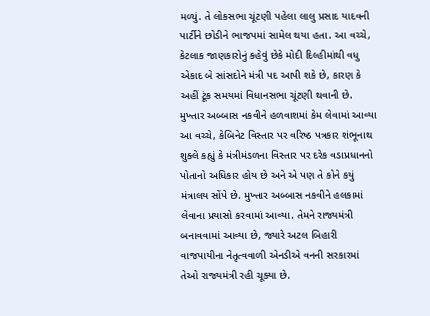મળ્યું. તે લોકસભા ચૂંટણી પહેલા લાલુ પ્રસાદ યાદવની પાર્ટીને છોડીને ભાજપમાં સામેલ થયા હતા. આ વચ્ચે, કેટલાક જાણકારોનું કહેવું છેકે મોદી દિલ્હીમાંથી વધુ એકાદ બે સાંસદોને મંત્રી પદ આપી શકે છે, કારણ કે અહીં ટૂંક સમયમાં વિધાનસભા ચૂંટણી થવાની છે.
મુખ્તાર અબ્બાસ નકવીને હળવાશમાં કેમ લેવામાં આવ્યા
આ વચ્ચે, કેબિનેટ વિસ્તાર પર વરિષ્ઠ પત્રકાર શંભૂનાથ શુક્લે કહ્યું કે મંત્રીમંડળના વિસ્તાર પર દરેક વડાપ્રધાનનો પોતાનો અધિકાર હોય છે અને એ પણ તે કોને કયું મંત્રાલય સોંપે છે. મુખ્તાર અબ્બાસ નકવીને હલકામાં લેવાના પ્રયાસો કરવામાં આવ્યા. તેમને રાજ્યમંત્રી બનાવવામાં આવ્યા છે, જ્યારે અટલ બિહારી વાજપાયીના નેતૃત્વવાળી એનડીએ વનની સરકારમાં તેઓ રાજ્યમંત્રી રહી ચૂક્યા છે.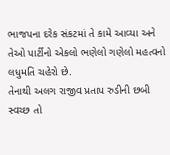ભાજપના દરેક સંકટમાં તે કામે આવ્યા અને તેઓ પાર્ટીનો એકલો ભણેલો ગણેલો મહત્વનો લધુમતિ ચહેરો છે.
તેનાથી અલગ રાજીવ પ્રતાપ રુડીની છબી સ્વચ્છ તો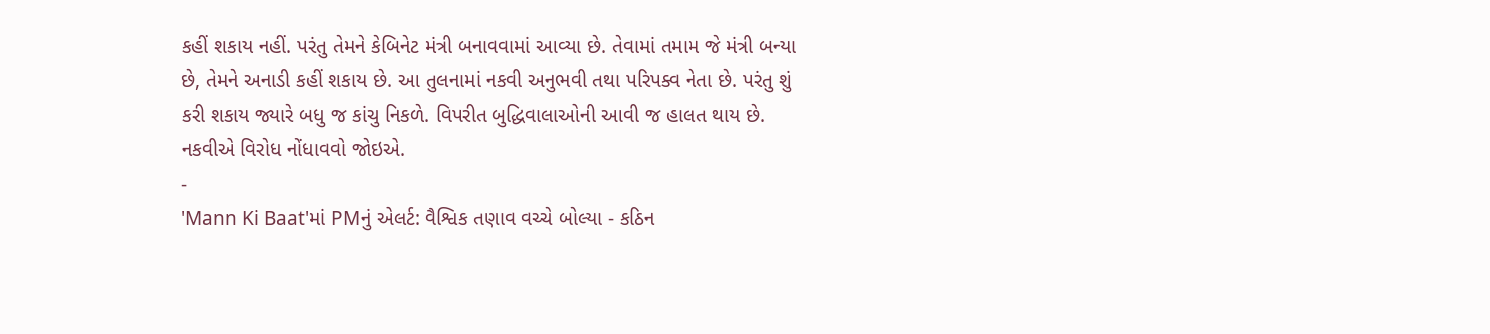કહીં શકાય નહીં. પરંતુ તેમને કેબિનેટ મંત્રી બનાવવામાં આવ્યા છે. તેવામાં તમામ જે મંત્રી બન્યા છે, તેમને અનાડી કહીં શકાય છે. આ તુલનામાં નકવી અનુભવી તથા પરિપક્વ નેતા છે. પરંતુ શું કરી શકાય જ્યારે બધુ જ કાંચુ નિકળે. વિપરીત બુદ્ધિવાલાઓની આવી જ હાલત થાય છે. નકવીએ વિરોધ નોંધાવવો જોઇએ.
-
'Mann Ki Baat'માં PMનું એલર્ટ: વૈશ્વિક તણાવ વચ્ચે બોલ્યા - કઠિન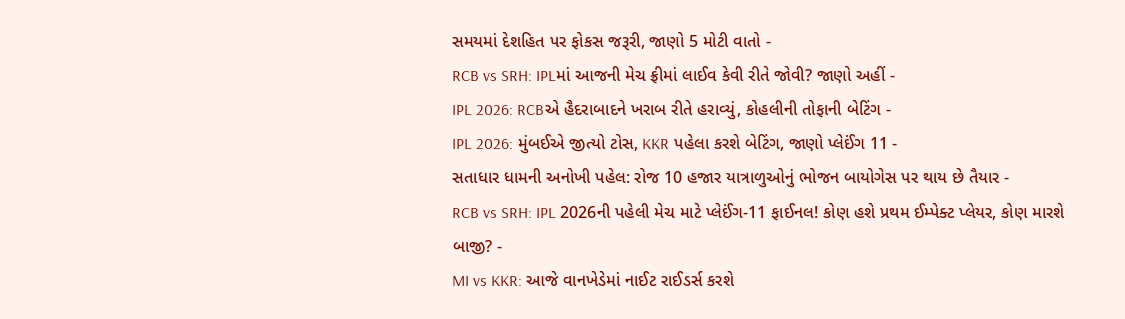સમયમાં દેશહિત પર ફોકસ જરૂરી, જાણો 5 મોટી વાતો -
RCB vs SRH: IPLમાં આજની મેચ ફ્રીમાં લાઈવ કેવી રીતે જોવી? જાણો અહીં -
IPL 2026: RCBએ હૈદરાબાદને ખરાબ રીતે હરાવ્યું, કોહલીની તોફાની બેટિંગ -
IPL 2026: મુંબઈએ જીત્યો ટોસ, KKR પહેલા કરશે બેટિંગ, જાણો પ્લેઈંગ 11 -
સતાધાર ધામની અનોખી પહેલ: રોજ 10 હજાર યાત્રાળુઓનું ભોજન બાયોગેસ પર થાય છે તૈયાર -
RCB vs SRH: IPL 2026ની પહેલી મેચ માટે પ્લેઈંગ-11 ફાઈનલ! કોણ હશે પ્રથમ ઈમ્પેક્ટ પ્લેયર, કોણ મારશે બાજી? -
MI vs KKR: આજે વાનખેડેમાં નાઈટ રાઈડર્સ કરશે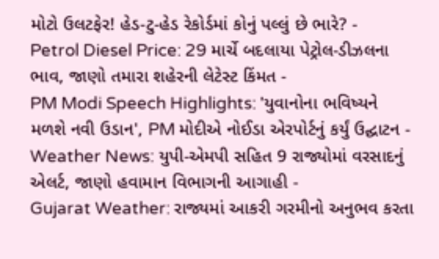મોટો ઉલટફેર! હેડ-ટુ-હેડ રેકોર્ડમાં કોનું પલ્લું છે ભારે? -
Petrol Diesel Price: 29 માર્ચે બદલાયા પેટ્રોલ-ડીઝલના ભાવ, જાણો તમારા શહેરની લેટેસ્ટ કિંમત -
PM Modi Speech Highlights: 'યુવાનોના ભવિષ્યને મળશે નવી ઉડાન', PM મોદીએ નોઈડા એરપોર્ટનું કર્યું ઉદ્ઘાટન -
Weather News: યુપી-એમપી સહિત 9 રાજ્યોમાં વરસાદનું એલર્ટ, જાણો હવામાન વિભાગની આગાહી -
Gujarat Weather: રાજ્યમાં આકરી ગરમીનો અનુભવ કરતા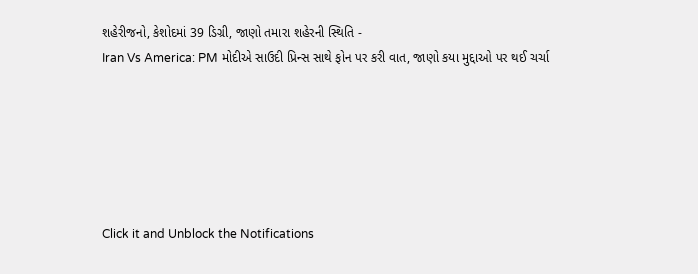શહેરીજનો, કેશોદમાં 39 ડિગ્રી, જાણો તમારા શહેરની સ્થિતિ -
Iran Vs America: PM મોદીએ સાઉદી પ્રિન્સ સાથે ફોન પર કરી વાત, જાણો કયા મુદ્દાઓ પર થઈ ચર્ચા






Click it and Unblock the Notifications